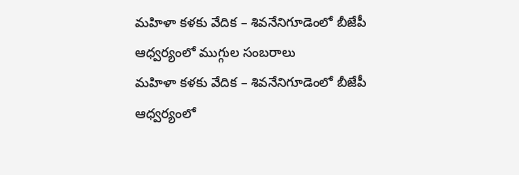మహిళా కళకు వేదిక – శివనేనిగూడెంలో బీజేపీ ఆధ్వర్యంలో ముగ్గుల సంబరాలు
మహిళా కళకు వేదిక – శివనేనిగూడెంలో బీజేపీ ఆధ్వర్యంలో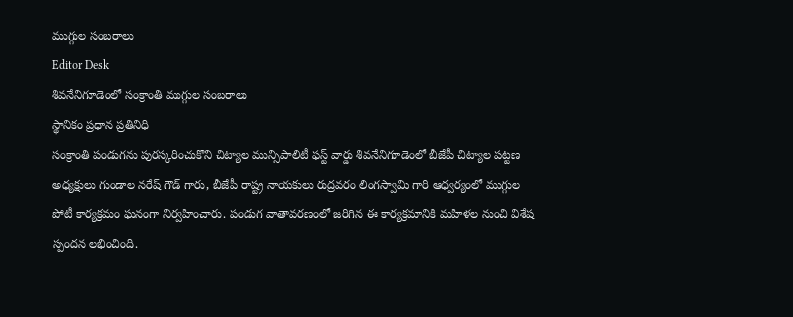ముగ్గుల సంబరాలు
Editor Desk
శివనేనిగూడెంలో సంక్రాంతి ముగ్గుల సంబరాలు
స్థానికం ప్రధాన ప్రతినిధి
సంక్రాంతి పండుగను పురస్కరించుకొని చిట్యాల మున్సిపాలిటీ ఫస్ట్ వార్డు శివనేనిగూడెంలో బీజేపీ చిట్యాల పట్టణ అధ్యక్షులు గుండాల నరేష్ గౌడ్ గారు, బీజేపీ రాష్ట్ర నాయకులు రుద్రవరం లింగస్వామి గారి ఆధ్వర్యంలో ముగ్గుల పోటీ కార్యక్రమం ఘనంగా నిర్వహించారు. పండుగ వాతావరణంలో జరిగిన ఈ కార్యక్రమానికి మహిళల నుంచి విశేష స్పందన లభించింది.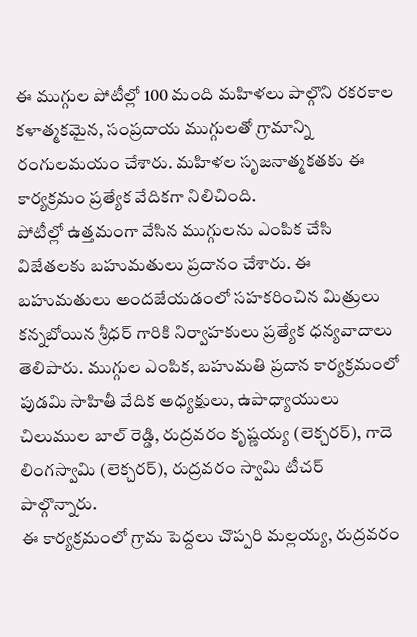ఈ ముగ్గుల పోటీల్లో 100 మంది మహిళలు పాల్గొని రకరకాల కళాత్మకమైన, సంప్రదాయ ముగ్గులతో గ్రామాన్ని రంగులమయం చేశారు. మహిళల సృజనాత్మకతకు ఈ కార్యక్రమం ప్రత్యేక వేదికగా నిలిచింది.
పోటీల్లో ఉత్తమంగా వేసిన ముగ్గులను ఎంపిక చేసి విజేతలకు బహుమతులు ప్రదానం చేశారు. ఈ బహుమతులు అందజేయడంలో సహకరించిన మిత్రులు కన్నబోయిన శ్రీధర్ గారికి నిర్వాహకులు ప్రత్యేక ధన్యవాదాలు తెలిపారు. ముగ్గుల ఎంపిక, బహుమతి ప్రదాన కార్యక్రమంలో పుడమి సాహితీ వేదిక అధ్యక్షులు, ఉపాధ్యాయులు చిలుముల బాల్ రెడ్డి, రుద్రవరం కృష్ణయ్య (లెక్చరర్), గాదె లింగస్వామి (లెక్చరర్), రుద్రవరం స్వామి టీచర్ పాల్గొన్నారు.
ఈ కార్యక్రమంలో గ్రామ పెద్దలు చొప్పరి మల్లయ్య, రుద్రవరం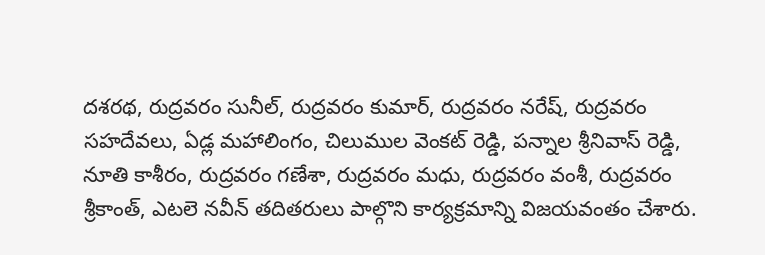దశరథ, రుద్రవరం సునీల్, రుద్రవరం కుమార్, రుద్రవరం నరేష్, రుద్రవరం సహదేవలు, ఏడ్ల మహాలింగం, చిలుముల వెంకట్ రెడ్డి, పన్నాల శ్రీనివాస్ రెడ్డి, నూతి కాశీరం, రుద్రవరం గణేశా, రుద్రవరం మధు, రుద్రవరం వంశీ, రుద్రవరం శ్రీకాంత్, ఎటలె నవీన్ తదితరులు పాల్గొని కార్యక్రమాన్ని విజయవంతం చేశారు.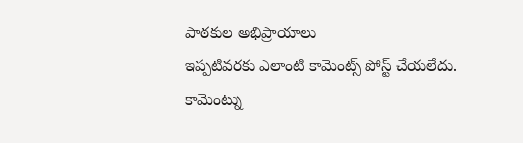పాఠకుల అభిప్రాయాలు
ఇప్పటివరకు ఎలాంటి కామెంట్స్ పోస్ట్ చేయలేదు.
కామెంట్ను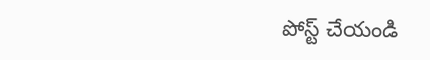పోస్ట్ చేయండి